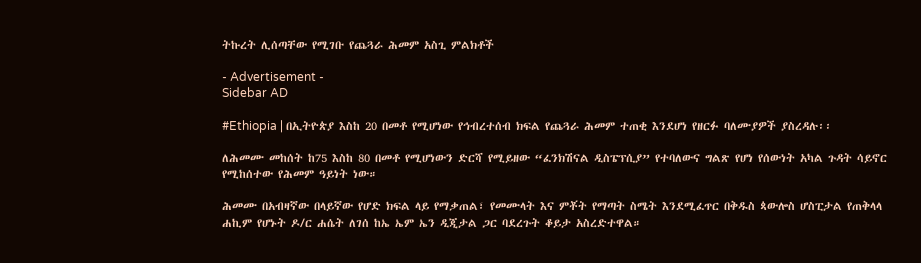ትኩረት ሊሰጣቸው የሚገቡ የጨጓራ ሕመም አስጊ ምልክቶች

- Advertisement -
Sidebar AD

#Ethiopia | በኢትዮጵያ እስከ 20 በመቶ የሚሆነው የኅብረተሰብ ክፍል የጨጓራ ሕመም ተጠቂ እንደሆነ የዘርፉ ባለሙያዎች ያስረዳሉ፡፡

ለሕመሙ መከሰት ከ75 እስከ 80 በመቶ የሚሆነውን ድርሻ የሚይዘው “ፈንክሽናል ዲስፔፕሲያ” የተባለውና ግልጽ የሆነ የሰውነት አካል ጉዳት ሳይኖር የሚከሰተው የሕመም ዓይነት ነው።

ሕመሙ በአብዛኛው በላይኛው የሆድ ክፍል ላይ የማቃጠል፣ የመሙላት እና ምቾት የማጣት ስሜት እንደሚፈጥር በቅዱስ ጳውሎስ ሆስፒታል የጠቅላላ ሐኪም የሆኑት ዶ/ር ሐሴት ለገሰ ከኤ ኤም ኤን ዲጂታል ጋር ባደረጉት ቆይታ አስረድተዋል።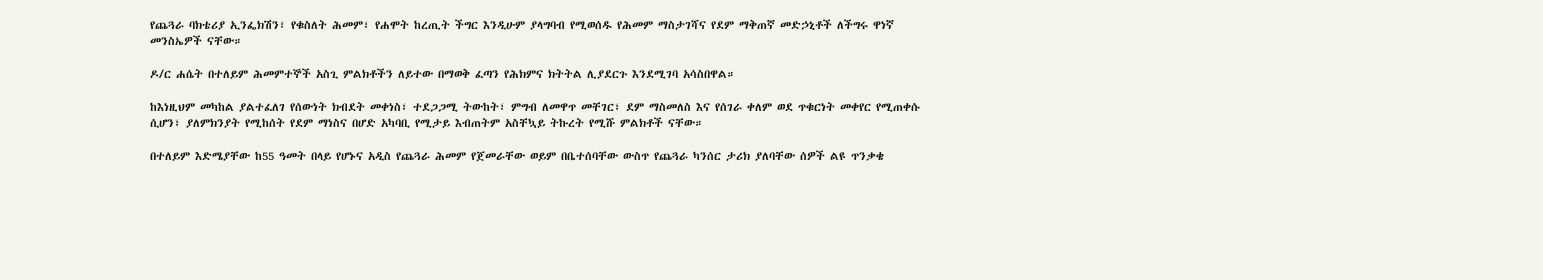የጨጓራ ባክቴሪያ ኢንፌክሽን፣ የቁስለት ሕመም፣ የሐሞት ከረጢት ችግር እንዲሁም ያላግባብ የሚወሰዱ የሕመም ማስታገሻና የደም ማቅጠኛ መድኃኒቶች ለችግሩ ዋነኛ መንስኤዎች ናቸው።

ዶ/ር ሐሴት በተለይም ሕመምተኞች አስጊ ምልክቶችን ለይተው በማወቅ ፈጣን የሕክምና ክትትል ሊያደርጉ እንደሚገባ አሳስበዋል።

ከእነዚህም መካከል ያልተፈለገ የሰውነት ክብደት መቀነስ፣ ተደጋጋሚ ትውከት፣ ምግብ ለመዋጥ መቸገር፣ ደም ማስመለስ እና የሰገራ ቀለም ወደ ጥቁርነት መቀየር የሚጠቀሱ ሲሆን፣ ያለምክንያት የሚከሰት የደም ማነስና በሆድ አካባቢ የሚታይ እብጠትም አስቸኳይ ትኩረት የሚሹ ምልክቶች ናቸው።

በተለይም እድሜያቸው ከ55 ዓመት በላይ የሆኑና አዲስ የጨጓራ ሕመም የጀመራቸው ወይም በቤተሰባቸው ውስጥ የጨጓራ ካንሰር ታሪክ ያለባቸው ሰዎች ልዩ ጥንቃቄ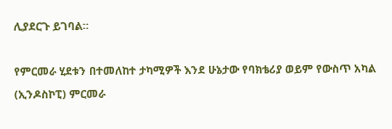ሊያደርጉ ይገባል።

የምርመራ ሂደቱን በተመለከተ ታካሚዎች እንደ ሁኔታው የባክቴሪያ ወይም የውስጥ አካል (ኢንዶስኮፒ) ምርመራ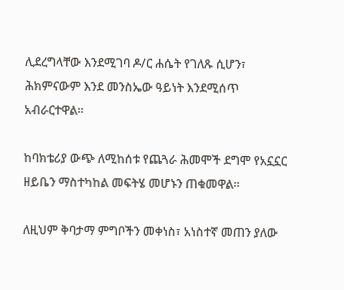ሊደረግላቸው እንደሚገባ ዶ/ር ሐሴት የገለጹ ሲሆን፣ ሕክምናውም እንደ መንስኤው ዓይነት እንደሚሰጥ አብራርተዋል።

ከባክቴሪያ ውጭ ለሚከሰቱ የጨጓራ ሕመሞች ደግሞ የአኗኗር ዘይቤን ማስተካከል መፍትሄ መሆኑን ጠቁመዋል።

ለዚህም ቅባታማ ምግቦችን መቀነስ፣ አነስተኛ መጠን ያለው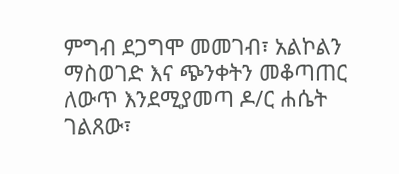ምግብ ደጋግሞ መመገብ፣ አልኮልን ማስወገድ እና ጭንቀትን መቆጣጠር ለውጥ እንደሚያመጣ ዶ/ር ሐሴት ገልጸው፣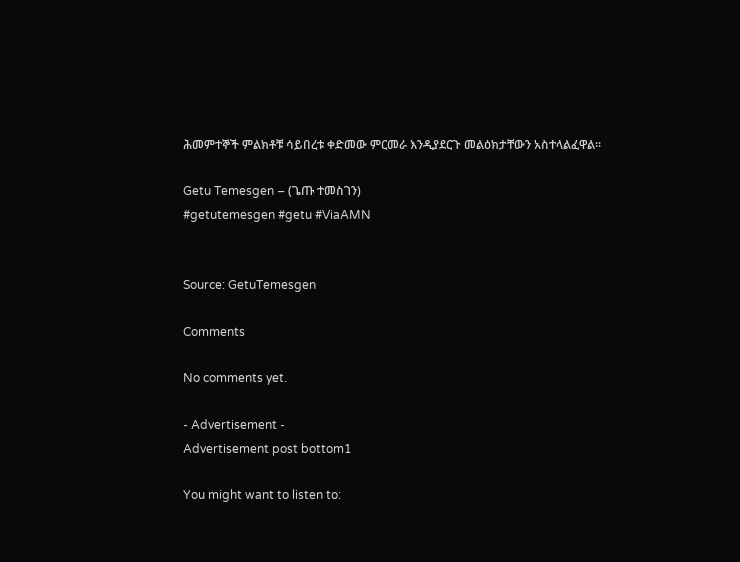ሕመምተኞች ምልክቶቹ ሳይበረቱ ቀድመው ምርመራ እንዲያደርጉ መልዕክታቸውን አስተላልፈዋል፡፡

Getu Temesgen – (ጌጡ ተመስገን)
#getutemesgen #getu #ViaAMN


Source: GetuTemesgen

Comments

No comments yet.

- Advertisement -
Advertisement post bottom1

You might want to listen to: